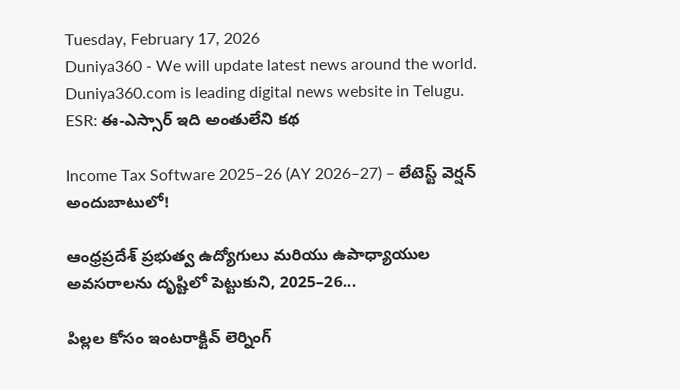Tuesday, February 17, 2026
Duniya360 - We will update latest news around the world. Duniya360.com is leading digital news website in Telugu.
ESR: ఈ-ఎస్సార్‌ ఇది అంతులేని కథ

Income Tax Software 2025–26 (AY 2026–27) – లేటెస్ట్ వెర్షన్ అందుబాటులో!

ఆంధ్రప్రదేశ్ ప్రభుత్వ ఉద్యోగులు మరియు ఉపాధ్యాయుల అవసరాలను దృష్టిలో పెట్టుకుని, 2025–26...

పిల్లల కోసం ఇంటరాక్టివ్ లెర్నింగ్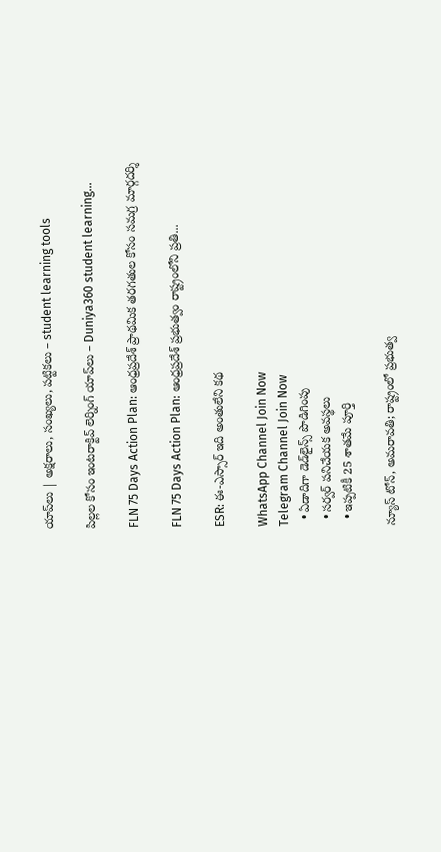యాప్‌లు | అక్షరాలు, సంఖ్యలు, పట్టికలు – student learning tools

పిల్లల కోసం ఇంటరాక్టివ్ లెర్నింగ్ యాప్‌లు – Duniya360 student learning...

FLN 75 Days Action Plan: ఆంధ్రప్రదేశ్ ప్రాథమిక తరగతుల కోసం సమగ్ర మార్గదర్శి

FLN 75 Days Action Plan: ఆంధ్రప్రదేశ్ ప్రభుత్వం రాష్ట్రంలోని ప్రతి...

ESR: ఈ-ఎస్సార్‌ ఇది అంతులేని కథ

WhatsApp Channel Join Now
Telegram Channel Join Now
  • ఏడాదిగా డెడ్‌లైన్స్ పొడిగింపు
  • సర్వర్‌ పనిచేయక అవస్థలు
  • ఇప్పటికీ 25 శాతమే పూర్తి

న్యూస్ టోన్, అమరావతి; రాష్ట్రంలో ప్రభుత్వ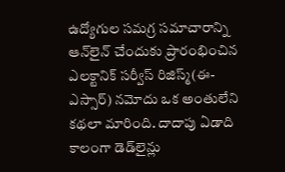ఉద్యోగుల సమగ్ర సమాచారాన్ని ఆన్‌లైన్‌ చేందుకు ప్రారంభించిన ఎలక్టానిక్‌ సర్వీస్‌ రిజిస్మ్‌(ఈ-ఎస్సార్‌) నమోదు ఒక అంతులేని కథలా మారింది. దాదాపు ఏడాది కాలంగా డెడ్‌లైన్లు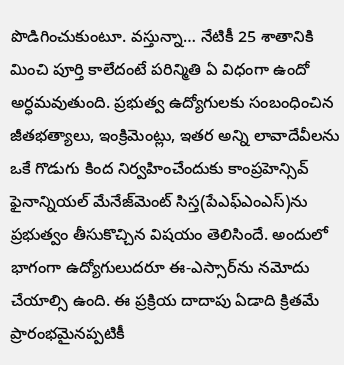పొడిగించుకుంటూ. వస్తున్నా… నేటికీ 25 శాతానికి మించి పూర్తి కాలేదంటే పరిన్మితి ఏ విధంగా ఉందో అర్ధమవుతుంది. ప్రభుత్వ ఉద్యోగులకు సంబంధించిన జీతభత్యాలు, ఇంక్రిమెంట్లు, ఇతర అన్ని లావాదేవీలను ఒకే గొడుగు కింద నిర్వహించేందుకు కాంప్రహెన్సివ్‌ ఫైనాన్నియల్‌ మేనేజ్‌మెంట్‌ సిస్త(పేఎఫ్‌ఎంఎస్‌)ను ప్రభుత్వం తీసుకొచ్చిన విషయం తెలిసిందే. అందులో భాగంగా ఉద్యోగులుదరూ ఈ-ఎస్సార్‌ను నమోదు చేయాల్సి ఉంది. ఈ ప్రక్రియ దాదాపు ఏడాది క్రితమే ప్రారంభమైనప్పటికీ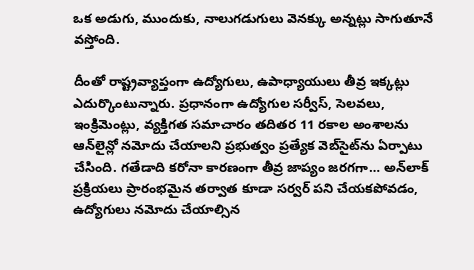ఒక అడుగు, ముందుకు, నాలుగడుగులు వెనక్కు అన్నట్లు సాగుతూనే వస్తోంది.

దీంతో రాష్ట్రవ్యాప్తంగా ఉద్యోగులు, ఉపాధ్యాయులు తీవ్ర ఇక్కట్లు ఎదుర్కొంటున్నారు. ప్రధానంగా ఉద్యోగుల సర్వీస్‌, సెలవలు, ఇంక్రిమెంట్లు, వ్యక్తిగత సమాచారం తదితర 11 రకాల అంశాలను ఆన్‌లైన్లో నమోదు చేయాలని ప్రభుత్వం ప్రత్యేక వెబ్‌సైట్‌ను ఏర్పాటు చేసింది. గతేడాది కరోనా కారణంగా తీవ్ర జాప్యం జరగగా… అన్‌లాక్‌ ప్రక్రియలు ప్రారంభమైన తర్వాత కూడా సర్వర్‌ పని చేయకపోవడం, ఉద్యోగులు నమోదు చేయాల్సిన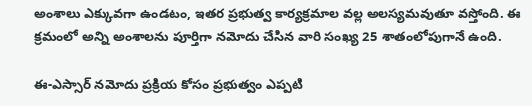అంశాలు ఎక్కువగా ఉండటం, ఇతర ప్రభుత్వ కార్యక్రమాల వల్ల అలస్యమవుతూ వస్తోంది. ఈ క్రమంలో అన్ని అంశాలను పూర్తిగా నమోదు చేసిన వారి సంఖ్య 25 శాతంలోపుగానే ఉంది.

ఈ-ఎస్సార్‌ నమోదు ప్రక్రియ కోసం ప్రభుత్వం ఎప్పటి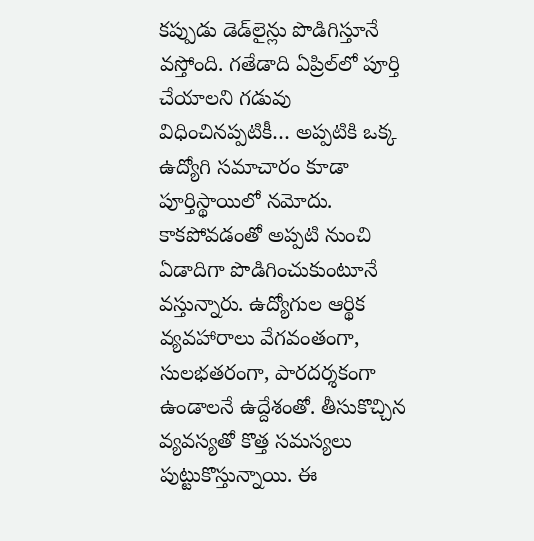కప్పుడు డెడ్‌లైన్లు పొడిగిస్తూనే వస్తోంది. గతేడాది ఏప్రిల్‌లో పూర్తి చేయాలని గడువు విధించినప్పటికీ… అప్పటికి ఒక్క ఉద్యోగి సమాచారం కూడా పూర్తిస్థాయిలో నమోదు. కాకపోవడంతో అప్పటి నుంచి ఏడాదిగా పొడిగించుకుంటూనే వస్తున్నారు. ఉద్యోగుల ఆర్థిక వ్యవహారాలు వేగవంతంగా, సులభతరంగా, పారదర్శకంగా ఉండాలనే ఉద్దేశంతో. తీసుకొచ్చిన వ్యవస్యతో కొత్త సమస్యలు పుట్టుకొస్తున్నాయి. ఈ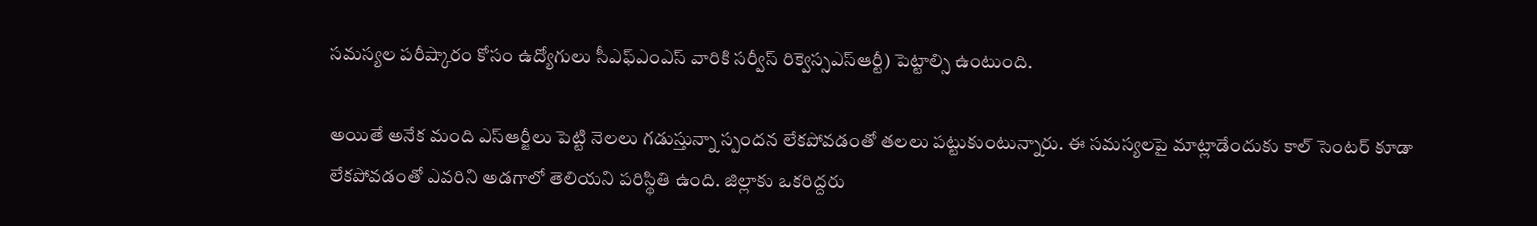సమస్యల పరీష్కారం కోసం ఉద్యోగులు సీఎఫ్‌ఎంఎస్‌ వారికి సర్వీస్‌ రిక్వెస్సఎస్‌ఆర్టీ) పెట్టాల్సి ఉంటుంది.

అయితే అనేక మంది ఎస్‌ఆర్జీలు పెట్టి నెలలు గడుస్తున్నా స్పందన లేకపోవడంతో తలలు పట్టుకుంటున్నారు. ఈ సమస్యలపై మాట్లాడేందుకు కాల్‌ సెంటర్‌ కూడా లేకపోవడంతో ఎవరిని అడగాలో తెలియని పరిస్థితి ఉంది. జిల్లాకు ఒకరిద్దరు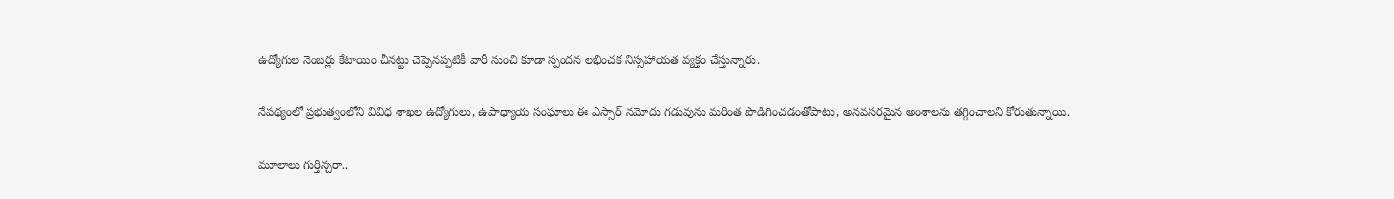ఉద్యోగుల నెంబర్లు కేటాయిం చీనట్టు చెప్పెనప్పటికీ వారీ నుంచి కూడా స్పందన లభించక నిస్సహాయత వ్యక్తం చేస్తున్నారు.

నేపథ్యంలో ప్రభుత్వంలోని వివిధ శాఖల ఉద్యోగులు, ఉపాధ్యాయ సంఘాలు ఈ ఎస్సార్‌ నమోదు గడువును మరింత పొడిగించడంతోపాటు, అనవసరమైన అంశాలను తగ్గించాలని కోరుతున్నాయి.

మూలాలు గుర్తిన్చరా..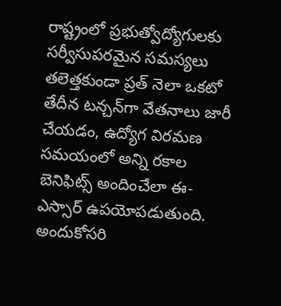రాష్ట్రంలో ప్రభుత్వోద్యోగులకు సర్వీసుపరమైన సమస్యలు తలెత్తకుండా ప్రత్‌ నెలా ఒకటో తేదీన టన్చన్‌గా వేతనాలు జారీ చేయడం, ఉద్యోగ విరమణ సమయంలో అన్ని రకాల బెనిఫిట్స్‌ అందించేలా ఈ-ఎస్సార్‌ ఉపయోపడుతుంది. అందుకోసరి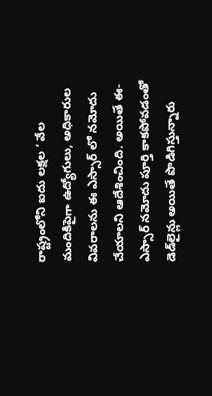రాష్ట్రంలోని ఐదు లక్షల ‘ వేల మందికిపైగా ఉద్యోగులు, అధికారుల వివరాలను ఈ ఎస్సార్‌ లో నమోదు చేయాలని ఆదేశించింది. అయితే ఈ-ఎస్సార్‌ నమోదు పూర్తి కాకపోవడంతో డెడ్‌లైన్లు అయితే పొడిగిస్తున్నారు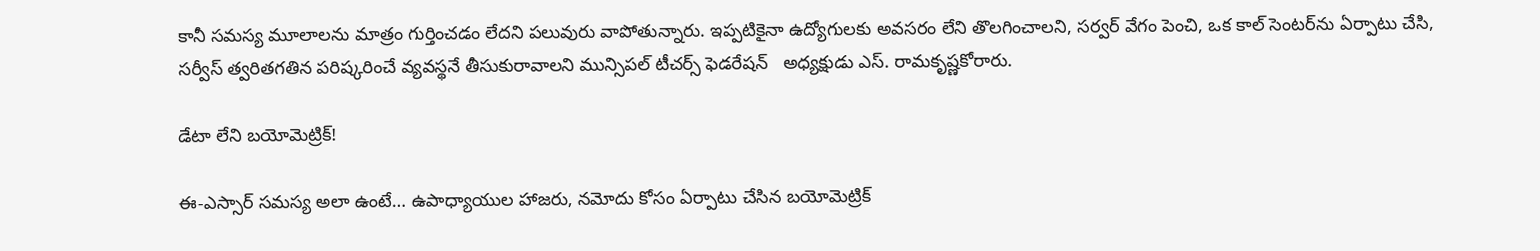కానీ సమస్య మూలాలను మాత్రం గుర్తించడం లేదని పలువురు వాపోతున్నారు. ఇప్పటికైనా ఉద్యోగులకు అవసరం లేని తొలగించాలని, సర్వర్‌ వేగం పెంచి, ఒక కాల్‌ సెంటర్‌ను ఏర్పాటు చేసి, సర్వీస్‌ త్వరితగతిన పరిష్కరించే వ్యవస్థనే తీసుకురావాలని మున్సిపల్‌ టీచర్స్ ఫెడరేషన్‌   అధ్యక్షుడు ఎస్‌. రామకృష్ణకోరారు.

డేటా లేని బయోమెట్రిక్‌!

ఈ-ఎస్సార్‌ సమస్య అలా ఉంటే… ఉపాధ్యాయుల హాజరు, నమోదు కోసం ఏర్పాటు చేసిన బయోమెట్రిక్‌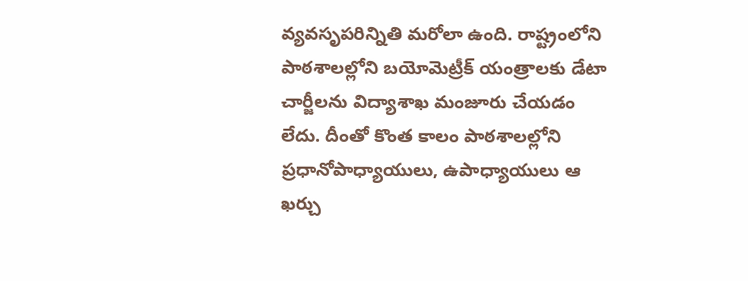వ్యవసృపరిన్నితి మరోలా ఉంది. రాష్ట్రంలోని పాఠశాలల్లోని బయోమెట్రీక్‌ యంత్రాలకు డేటా చార్జీలను విద్యాశాఖ మంజూరు చేయడం లేదు. దీంతో కొంత కాలం పాఠశాలల్లోని ప్రధానోపాధ్యాయులు, ఉపాధ్యాయులు ఆ ఖర్చు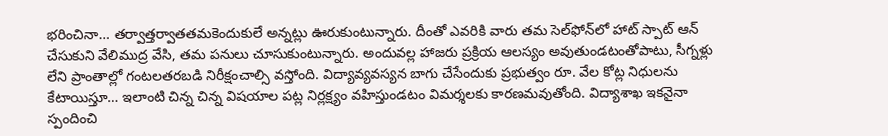భరించినా… తర్వాత్తర్వాతతమకెందుకులే అన్నట్లు ఊరుకుంటున్నారు. దీంతో ఎవరికి వారు తమ సెల్‌ఫోన్‌లో హాట్‌ స్పాట్‌ ఆన్‌ చేసుకుని వేలిముద్ర వేసి, తమ పనులు చూసుకుంటున్నారు. అందువల్ల హాజరు ప్రక్రియ ఆలస్యం అవుతుండటంతోపాటు, సీగ్నళ్లు లేని ప్రాంతాల్లో గంటలతరబడి నిరీక్షంచాల్సి వస్తోంది. విద్యావ్యవస్యన బాగు చేసేందుకు ప్రభుత్వం రూ. వేల కోట్ల నిధులను కేటాయిస్తూ… ఇలాంటి చిన్న చిన్న విషయాల పట్ల నిర్లక్ష్యం వహిస్తుండటం విమర్శలకు కారణమవుతోంది. విద్యాశాఖ ఇకనైనా స్పందించి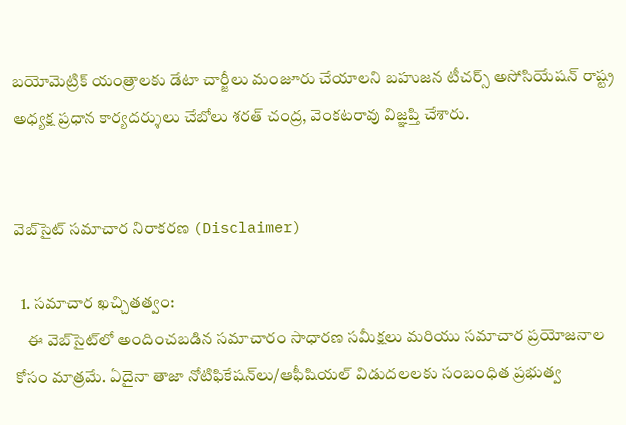బయోమెట్రిక్‌ యంత్రాలకు డేటా చార్జీలు మంజూరు చేయాలని బహుజన టీచర్స్‌ అసోసియేషన్‌ రాష్ట్ర అధ్యక్ష ప్రధాన కార్యదర్శులు చేబోలు శరత్‌ చంద్ర, వెంకటరావు విజ్ఞప్తి చేశారు.


వెబ్‌సైట్ సమాచార నిరాకరణ (Disclaimer)

  1. సమాచార ఖచ్చితత్వం:
    ఈ వెబ్‌సైట్‌లో అందించబడిన సమాచారం సాధారణ సమీక్షలు మరియు సమాచార ప్రయోజనాల కోసం మాత్రమే. ఏదైనా తాజా నోటిఫికేషన్‌లు/ఆఫీషియల్ విడుదలలకు సంబంధిత ప్రభుత్వ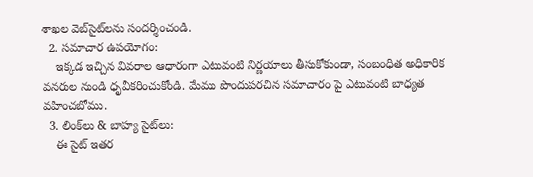శాఖల వెబ్‌సైట్‌లను సందర్శించండి.
  2. సమాచార ఉపయోగం:
    ఇక్కడ ఇచ్చిన వివరాల ఆధారంగా ఎటువంటి నిర్ణయాలు తీసుకోకుండా, సంబంధిత అధికారిక వనరుల నుండి ధృవీకరించుకోండి. మేము పొందుపరచిన సమాచారం పై ఎటువంటి బాధ్యత వహించబోము.
  3. లింక్‌లు & బాహ్య సైట్‌లు:
    ఈ సైట్ ఇతర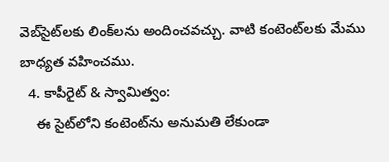వెబ్‌సైట్‌లకు లింక్‌లను అందించవచ్చు. వాటి కంటెంట్‌లకు మేము బాధ్యత వహించము.
  4. కాపీరైట్ & స్వామిత్వం:
    ఈ సైట్‌లోని కంటెంట్‌ను అనుమతి లేకుండా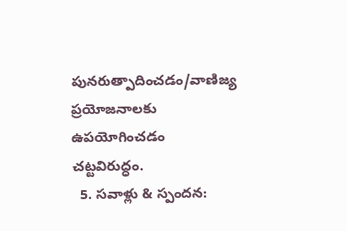పునరుత్పాదించడం/వాణిజ్య ప్రయోజనాలకు ఉపయోగించడం చట్టవిరుద్ధం.
  5. సవాళ్లు & స్పందన: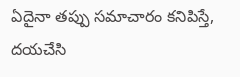ఏదైనా తప్పు సమాచారం కనిపిస్తే, దయచేసి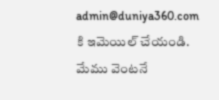admin@duniya360.com కి ఇమెయిల్ చేయండి. మేము వెంటనే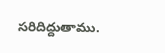సరిదిద్దుతాము.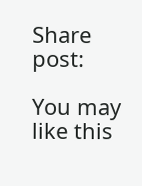Share post:

You may like this